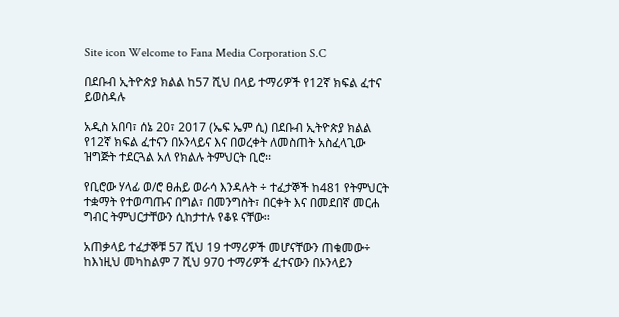Site icon Welcome to Fana Media Corporation S.C

በደቡብ ኢትዮጵያ ክልል ከ57 ሺህ በላይ ተማሪዎች የ12ኛ ክፍል ፈተና ይወስዳሉ

አዲስ አበባ፣ ሰኔ 20፣ 2017 (ኤፍ ኤም ሲ) በደቡብ ኢትዮጵያ ክልል የ12ኛ ክፍል ፈተናን በኦንላይና እና በወረቀት ለመስጠት አስፈላጊው ዝግጅት ተደርጓል አለ የክልሉ ትምህርት ቢሮ፡፡

የቢሮው ሃላፊ ወ/ሮ ፀሐይ ወራሳ እንዳሉት ÷ ተፈታኞች ከ481 የትምህርት ተቋማት የተወጣጡና በግል፣ በመንግስት፣ በርቀት እና በመደበኛ መርሐ ግብር ትምህርታቸውን ሲከታተሉ የቆዩ ናቸው፡፡

አጠቃላይ ተፈታኞቹ 57 ሺህ 19 ተማሪዎች መሆናቸውን ጠቁመው÷ ከእነዚህ መካከልም 7 ሺህ 970 ተማሪዎች ፈተናውን በኦንላይን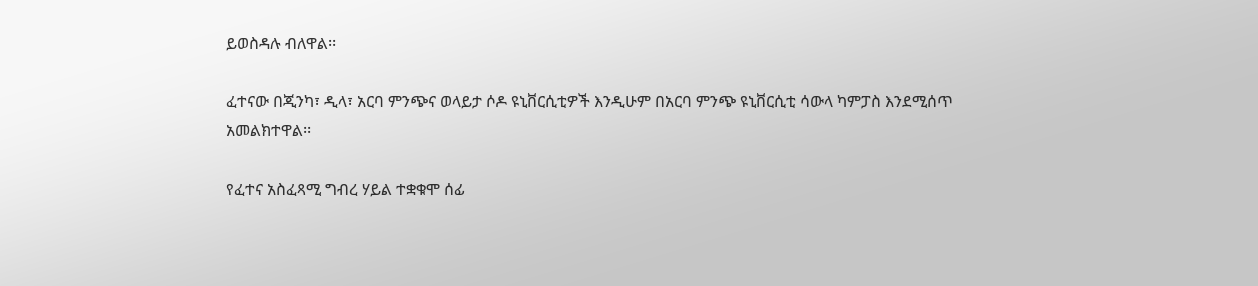ይወስዳሉ ብለዋል፡፡

ፈተናው በጂንካ፣ ዲላ፣ አርባ ምንጭና ወላይታ ሶዶ ዩኒቨርሲቲዎች እንዲሁም በአርባ ምንጭ ዩኒቨርሲቲ ሳውላ ካምፓስ እንደሚሰጥ አመልክተዋል፡፡

የፈተና አስፈጻሚ ግብረ ሃይል ተቋቁሞ ሰፊ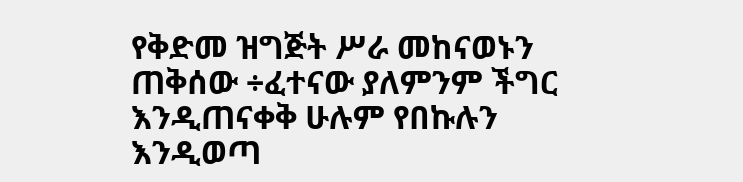የቅድመ ዝግጅት ሥራ መከናወኑን ጠቅሰው ÷ፈተናው ያለምንም ችግር እንዲጠናቀቅ ሁሉም የበኩሉን እንዲወጣ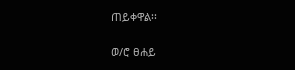ጠይቀዋል፡፡

ወ/ሮ ፀሐይ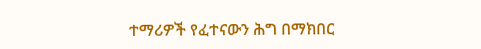ተማሪዎች የፈተናውን ሕግ በማክበር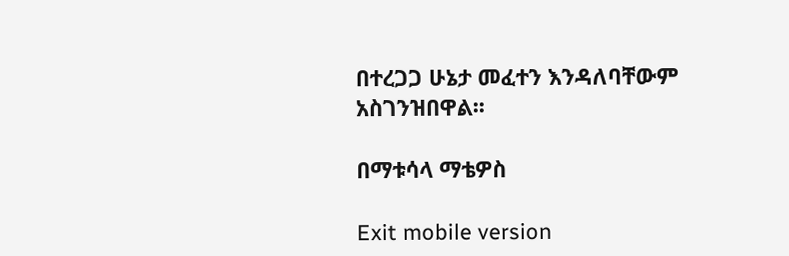በተረጋጋ ሁኔታ መፈተን እንዳለባቸውም አስገንዝበዋል፡፡

በማቱሳላ ማቴዎስ

Exit mobile version